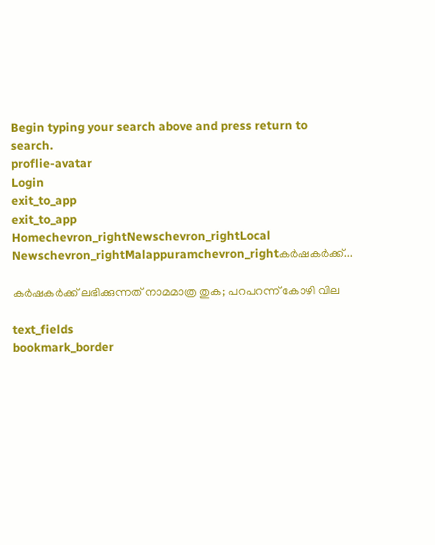Begin typing your search above and press return to search.
proflie-avatar
Login
exit_to_app
exit_to_app
Homechevron_rightNewschevron_rightLocal Newschevron_rightMalappuramchevron_rightകർഷകർക്ക്...

കർഷകർക്ക് ലഭിക്കുന്നത് നാമമാത്ര തുക; പറപറന്ന് കോഴി വില

text_fields
bookmark_border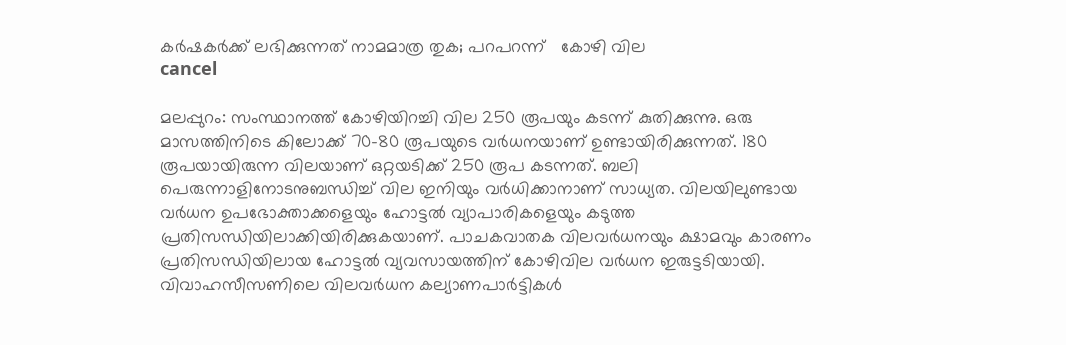കർഷകർക്ക് ലഭിക്കുന്നത് നാമമാത്ര തുക; പറപറന്ന്   കോഴി വില
cancel

മലപ്പുറം: സംസ്ഥാനത്ത് കോഴിയിറച്ചി വില 250 രൂപയും കടന്ന് കുതിക്കുന്നു. ഒരു മാസത്തിനിടെ കിലോക്ക് 70-80 രൂപയുടെ വർധനയാണ് ഉണ്ടായിരിക്കുന്നത്. 180 രൂപയായിരുന്ന വിലയാണ് ഒറ്റയടിക്ക് 250 രൂപ കടന്നത്. ബലി പെരുന്നാളിനോടനുബന്ധിച്ച് വില ഇനിയും വർധിക്കാനാണ് സാധ്യത. വിലയിലുണ്ടായ വർധന ഉപഭോക്താക്കളെയും ഹോട്ടൽ വ്യാപാരികളെയും കടുത്ത പ്രതിസന്ധിയിലാക്കിയിരിക്കുകയാണ്. പാചകവാതക വിലവർധനയും ക്ഷാമവും കാരണം പ്രതിസന്ധിയിലായ ഹോട്ടൽ വ്യവസായത്തിന് കോഴിവില വർധന ഇരുട്ടടിയായി. വിവാഹസീസണിലെ വിലവർധന കല്യാണപാർട്ടികൾ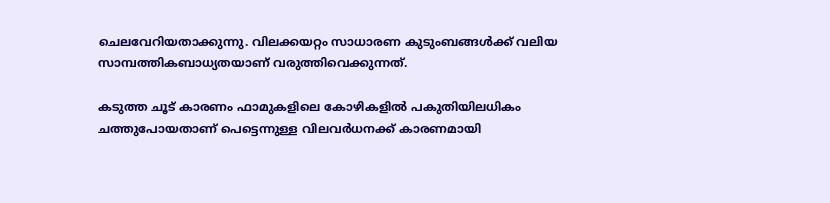ചെലവേറിയതാക്കുന്നു. വിലക്കയറ്റം സാധാരണ കുടുംബങ്ങൾക്ക് വലിയ സാമ്പത്തികബാധ്യതയാണ് വരുത്തിവെക്കുന്നത്.

കടുത്ത ചൂട് കാരണം ഫാമുകളിലെ കോഴികളിൽ പകുതിയിലധികം ചത്തുപോയതാണ് പെട്ടെന്നുള്ള വിലവർധനക്ക് കാരണമായി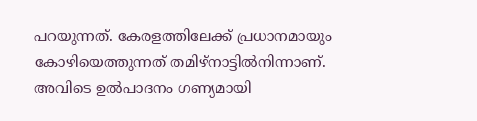പറയുന്നത്. കേരളത്തിലേക്ക് പ്രധാനമായും കോഴിയെത്തുന്നത് തമിഴ്‌നാട്ടിൽനിന്നാണ്. അവിടെ ഉൽപാദനം ഗണ്യമായി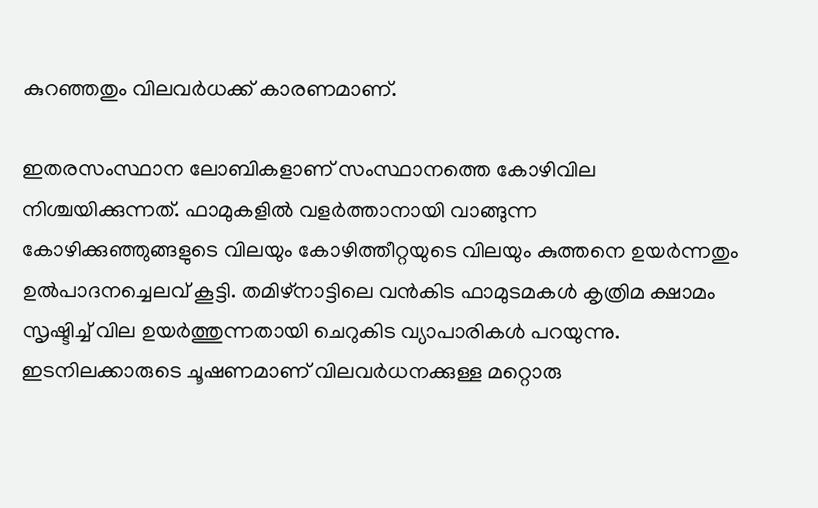കുറഞ്ഞതും വിലവർധക്ക് കാരണമാണ്.

ഇതരസംസ്ഥാന ലോബികളാണ് സംസ്ഥാനത്തെ കോഴിവില നിശ്ചയിക്കുന്നത്. ഫാമുകളിൽ വളർത്താനായി വാങ്ങുന്ന കോഴിക്കുഞ്ഞുങ്ങളുടെ വിലയും കോഴിത്തീറ്റയുടെ വിലയും കുത്തനെ ഉയർന്നതും ഉൽപാദനച്ചെലവ് കൂട്ടി. തമിഴ്‌നാട്ടിലെ വൻകിട ഫാമുടമകൾ കൃത്രിമ ക്ഷാമം സൃഷ്ടിച്ച് വില ഉയർത്തുന്നതായി ചെറുകിട വ്യാപാരികൾ പറയുന്നു. ഇടനിലക്കാരുടെ ചൂഷണമാണ് വിലവർധനക്കുള്ള മറ്റൊരു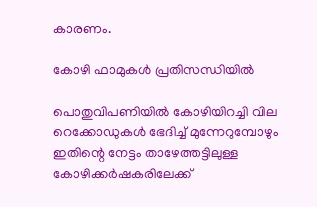കാരണം.

കോഴി ഫാമുകൾ പ്രതിസന്ധിയിൽ

പൊതുവിപണിയിൽ കോഴിയിറച്ചി വില റെക്കോഡുകൾ ഭേദിച്ച് മുന്നേറുമ്പോഴും ഇതിന്റെ നേട്ടം താഴേത്തട്ടിലുള്ള കോഴിക്കർഷകരിലേക്ക്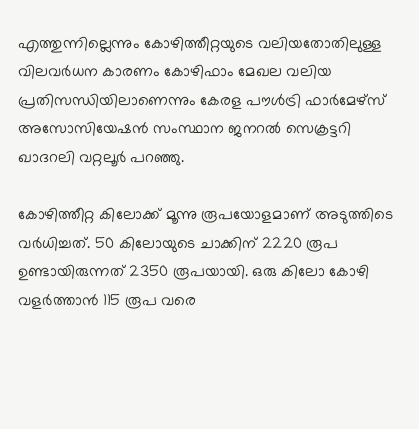എത്തുന്നില്ലെന്നും കോഴിത്തീറ്റയുടെ വലിയതോതിലുള്ള വിലവർധന കാരണം കോഴിഫാം മേഖല വലിയ പ്രതിസന്ധിയിലാണെന്നും കേരള പൗൾട്രി ഫാർമേഴ്സ് അസോസിയേഷൻ സംസ്ഥാന ജനറൽ സെക്രട്ടറി ഖാദറലി വറ്റലൂർ പറഞ്ഞു.

കോഴിത്തീറ്റ കിലോക്ക് മൂന്നു രൂപയോളമാണ് അടുത്തിടെ വർധിച്ചത്. 50 കിലോയുടെ ചാക്കിന് 2220 രൂപ ഉണ്ടായിരുന്നത് 2350 രൂപയായി. ഒരു കിലോ കോഴി വളർത്താൻ 115 രൂപ വരെ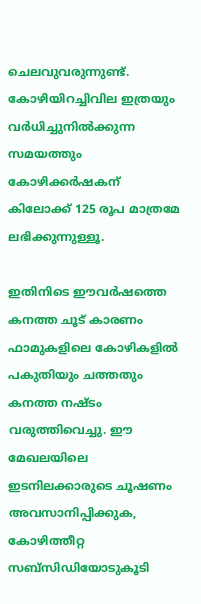ചെലവുവരുന്നുണ്ട്. കോഴിയിറച്ചിവില ഇത്രയും വർധിച്ചുനിൽക്കുന്ന സമയത്തും കോഴിക്കർഷകന് കിലോക്ക് 125 രൂപ മാത്രമേ ലഭിക്കുന്നുള്ളൂ.

ഇതിനിടെ ഈവർഷത്തെ കനത്ത ചൂട് കാരണം ഫാമുകളിലെ കോഴികളിൽ പകുതിയും ചത്തതും കനത്ത നഷ്ടം വരുത്തിവെച്ചു. ഈ മേഖലയിലെ ഇടനിലക്കാരുടെ ചൂഷണം അവസാനിപ്പിക്കുക, കോഴിത്തീറ്റ സബ്സിഡിയോടുകൂടി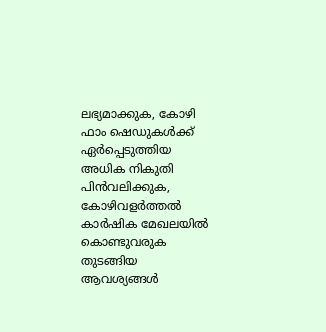ലഭ്യമാക്കുക, കോഴി ഫാം ഷെഡുകൾക്ക് ഏർപ്പെടുത്തിയ അധിക നികുതി പിൻവലിക്കുക, കോഴിവളർത്തൽ കാർഷിക മേഖലയിൽ കൊണ്ടുവരുക തുടങ്ങിയ ആവശ്യങ്ങൾ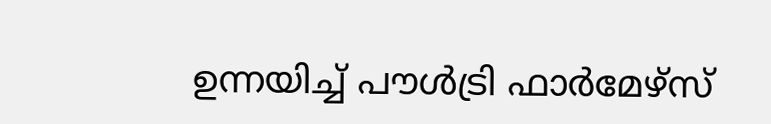ഉന്നയിച്ച് പൗൾട്രി ഫാർമേഴ്സ്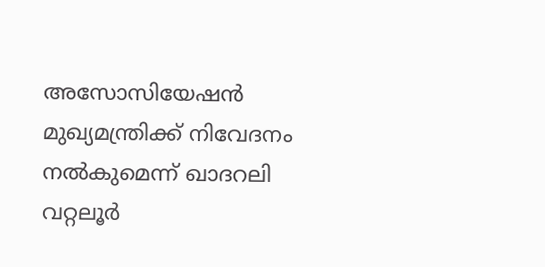അസോസിയേഷൻ മുഖ്യമന്ത്രിക്ക് നിവേദനം നൽകുമെന്ന് ഖാദറലി വറ്റലൂർ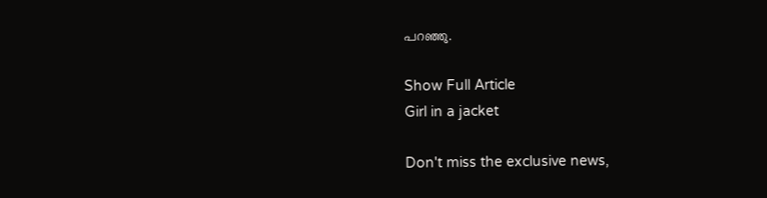പറഞ്ഞു.

Show Full Article
Girl in a jacket

Don't miss the exclusive news,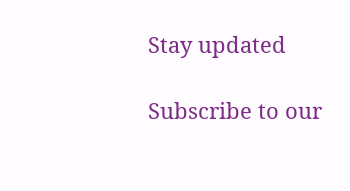Stay updated

Subscribe to our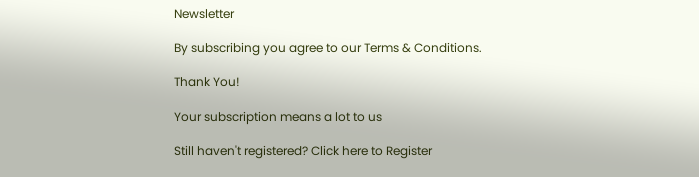Newsletter

By subscribing you agree to our Terms & Conditions.

Thank You!

Your subscription means a lot to us

Still haven't registered? Click here to Register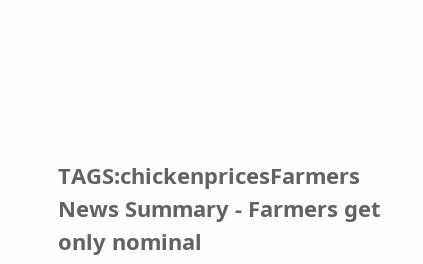TAGS:chickenpricesFarmers
News Summary - Farmers get only nominal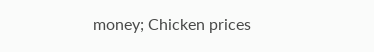money; Chicken prices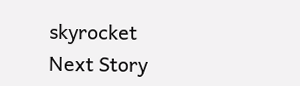skyrocket
Next Story